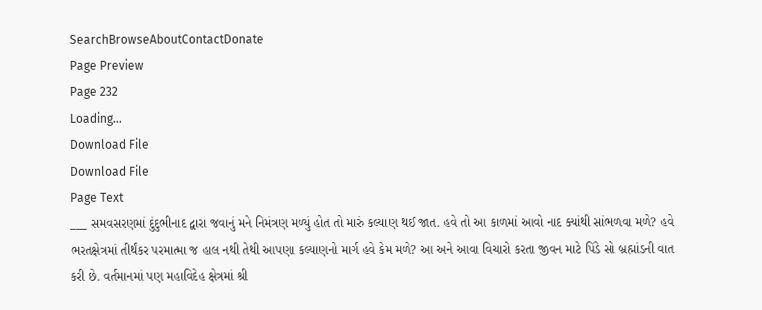SearchBrowseAboutContactDonate
Page Preview
Page 232
Loading...
Download File
Download File
Page Text
___ સમવસરણમાં દુંદુભીનાદ દ્વારા જવાનું મને નિમંત્રણ મળ્યું હોત તો મારું કલ્યાણ થઈ જાત. હવે તો આ કાળમાં આવો નાદ ક્યાંથી સાંભળવા મળે? હવે ભરતક્ષેત્રમાં તીર્થંકર પરમાત્મા જ હાલ નથી તેથી આપણા કલ્યાણનો માર્ગ હવે કેમ મળે? આ અને આવા વિચારો કરતા જીવન માટે પિંડે સો બ્રહ્માંડની વાત કરી છે. વર્તમાનમાં પણ મહાવિદેહ ક્ષેત્રમાં શ્રી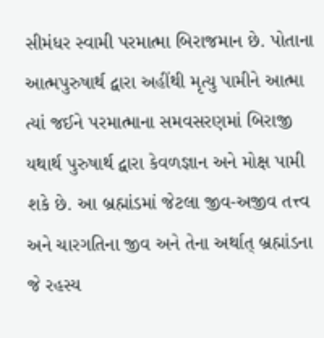સીમંધર સ્વામી પરમાત્મા બિરાજમાન છે. પોતાના આત્મપુરુષાર્થ દ્વારા અહીંથી મૃત્યુ પામીને આત્મા ત્યાં જઈને પરમાત્માના સમવસરણમાં બિરાજી યથાર્થ પુરુષાર્થ દ્વારા કેવળજ્ઞાન અને મોક્ષ પામી શકે છે. આ બ્રહ્માંડમાં જેટલા જીવ-અજીવ તત્ત્વ અને ચારગતિના જીવ અને તેના અર્થાત્ બ્રહ્માંડના જે રહસ્ય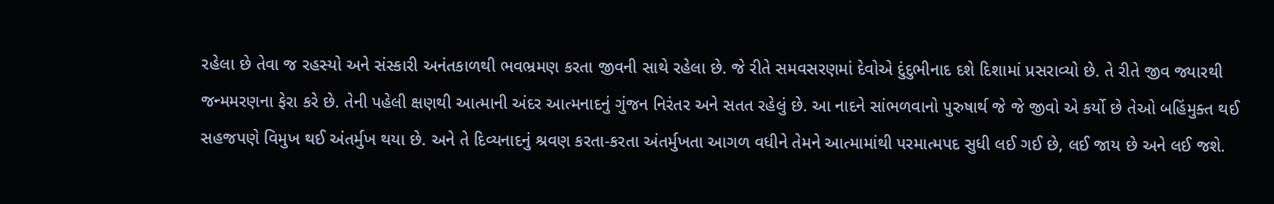રહેલા છે તેવા જ રહસ્યો અને સંસ્કારી અનંતકાળથી ભવભ્રમણ કરતા જીવની સાથે રહેલા છે. જે રીતે સમવસરણમાં દેવોએ દુંદુભીનાદ દશે દિશામાં પ્રસરાવ્યો છે. તે રીતે જીવ જ્યારથી જન્મમરણના ફેરા કરે છે. તેની પહેલી ક્ષણથી આત્માની અંદર આત્મનાદનું ગુંજન નિરંતર અને સતત રહેલું છે. આ નાદને સાંભળવાનો પુરુષાર્થ જે જે જીવો એ કર્યો છે તેઓ બહિંમુક્ત થઈ સહજપણે વિમુખ થઈ અંતર્મુખ થયા છે. અને તે દિવ્યનાદનું શ્રવણ કરતા-કરતા અંતર્મુખતા આગળ વધીને તેમને આત્મામાંથી પરમાત્મપદ સુધી લઈ ગઈ છે, લઈ જાય છે અને લઈ જશે.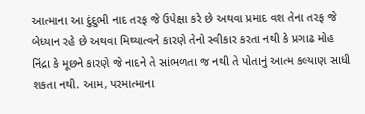આત્માના આ દુંદુભી નાદ તરફ જે ઉપેક્ષા કરે છે અથવા પ્રમાદ વશ તેના તરફ જે બેધ્યાન રહે છે અથવા મિથ્યાત્વને કારણે તેનો સ્વીકાર કરતા નથી કે પ્રગાઢ મોહ નિંદ્રા કે મૂછને કારણે જે નાદને તે સાંભળતા જ નથી તે પોતાનું આત્મ કલ્યાણ સાધી શકતા નથી. આમ, પરમાત્માના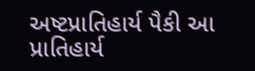અષ્ટપ્રાતિહાર્ય પૈકી આ પ્રાતિહાર્ય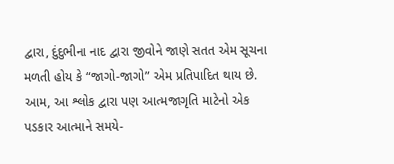દ્વારા, દુંદુભીના નાદ દ્વારા જીવોને જાણે સતત એમ સૂચના મળતી હોય કે “જાગો-જાગો” એમ પ્રતિપાદિત થાય છે. આમ, આ શ્લોક દ્વારા પણ આત્મજાગૃતિ માટેનો એક પડકાર આત્માને સમયે-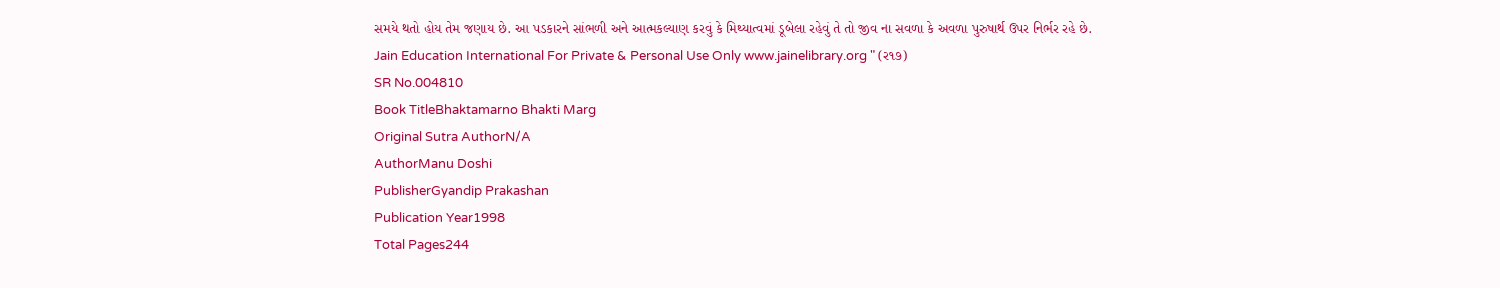સમયે થતો હોય તેમ જણાય છે. આ પડકારને સાંભળી અને આત્મકલ્યાણ કરવું કે મિથ્યાત્વમાં ડૂબેલા રહેવું તે તો જીવ ના સવળા કે અવળા પુરુષાર્થ ઉપર નિર્ભર રહે છે. Jain Education International For Private & Personal Use Only www.jainelibrary.org " (ર૧૭)
SR No.004810
Book TitleBhaktamarno Bhakti Marg
Original Sutra AuthorN/A
AuthorManu Doshi
PublisherGyandip Prakashan
Publication Year1998
Total Pages244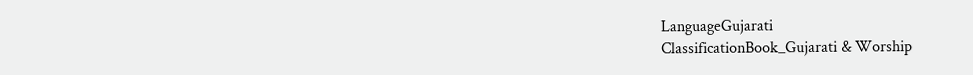LanguageGujarati
ClassificationBook_Gujarati & Worship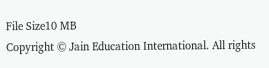File Size10 MB
Copyright © Jain Education International. All rights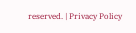reserved. | Privacy Policy